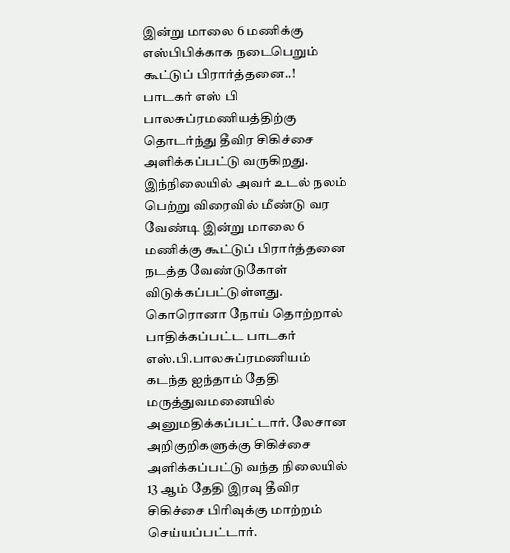இன்று மாலை 6 மணிக்கு எஸ்பிபிக்காக நடைபெறும் கூட்டுப் பிரார்த்தனை..!
பாடகர் எஸ் பி பாலசுப்ரமணியத்திற்கு தொடர்ந்து தீவிர சிகிச்சை அளிக்கப்பட்டு வருகிறது. இந்நிலையில் அவர் உடல் நலம் பெற்று விரைவில் மீண்டு வர வேண்டி இன்று மாலை 6 மணிக்கு கூட்டுப் பிரார்த்தனை நடத்த வேண்டுகோள் விடுக்கப்பட்டுள்ளது.
கொரொனா நோய் தொற்றால் பாதிக்கப்பட்ட பாடகர் எஸ்.பி.பாலசுப்ரமணியம் கடந்த ஐந்தாம் தேதி மருத்துவமனையில் அனுமதிக்கப்பட்டார். லேசான அறிகுறிகளுக்கு சிகிச்சை அளிக்கப்பட்டு வந்த நிலையில் 13 ஆம் தேதி இரவு தீவிர சிகிச்சை பிரிவுக்கு மாற்றம் செய்யப்பட்டார்.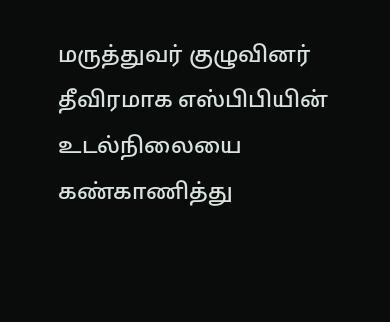மருத்துவர் குழுவினர் தீவிரமாக எஸ்பிபியின் உடல்நிலையை கண்காணித்து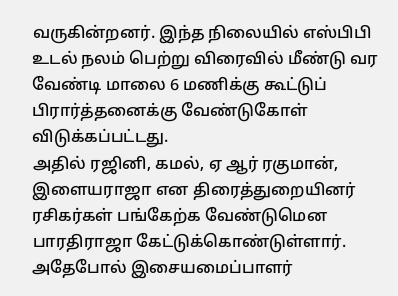வருகின்றனர். இந்த நிலையில் எஸ்பிபி உடல் நலம் பெற்று விரைவில் மீண்டு வர வேண்டி மாலை 6 மணிக்கு கூட்டுப் பிரார்த்தனைக்கு வேண்டுகோள் விடுக்கப்பட்டது.
அதில் ரஜினி, கமல், ஏ ஆர் ரகுமான், இளையராஜா என திரைத்துறையினர் ரசிகர்கள் பங்கேற்க வேண்டுமென பாரதிராஜா கேட்டுக்கொண்டுள்ளார். அதேபோல் இசையமைப்பாளர்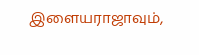இளையராஜாவும்,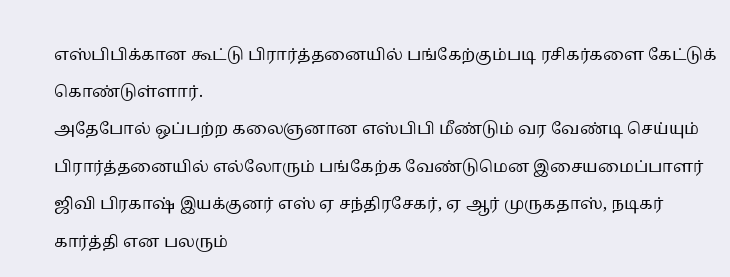எஸ்பிபிக்கான கூட்டு பிரார்த்தனையில் பங்கேற்கும்படி ரசிகர்களை கேட்டுக் கொண்டுள்ளார்.
அதேபோல் ஒப்பற்ற கலைஞனான எஸ்பிபி மீண்டும் வர வேண்டி செய்யும் பிரார்த்தனையில் எல்லோரும் பங்கேற்க வேண்டுமென இசையமைப்பாளர் ஜிவி பிரகாஷ் இயக்குனர் எஸ் ஏ சந்திரசேகர், ஏ ஆர் முருகதாஸ், நடிகர் கார்த்தி என பலரும்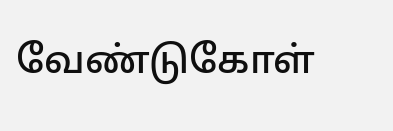வேண்டுகோள்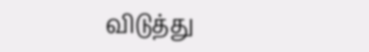விடுத்து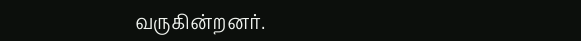வருகின்றனர்.